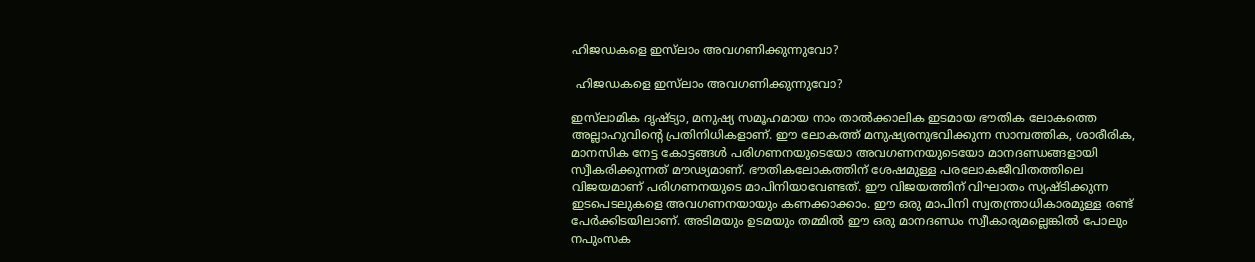ഹിജഡകളെ ഇസ്‌ലാം അവഗണിക്കുന്നുവോ?

 ഹിജഡകളെ ഇസ്‌ലാം അവഗണിക്കുന്നുവോ?

ഇസ്‌ലാമിക ദൃഷ്ട്യാ, മനുഷ്യ സമൂഹമായ നാം താല്‍ക്കാലിക ഇടമായ ഭൗതിക ലോകത്തെ അല്ലാഹുവിന്റെ പ്രതിനിധികളാണ്. ഈ ലോകത്ത് മനുഷ്യരനുഭവിക്കുന്ന സാമ്പത്തിക, ശാരീരിക, മാനസിക നേട്ട കോട്ടങ്ങള്‍ പരിഗണനയുടെയോ അവഗണനയുടെയോ മാനദണ്ഡങ്ങളായി സ്വീകരിക്കുന്നത് മൗഢ്യമാണ്. ഭൗതികലോകത്തിന് ശേഷമുള്ള പരലോകജീവിതത്തിലെ വിജയമാണ് പരിഗണനയുടെ മാപിനിയാവേണ്ടത്. ഈ വിജയത്തിന് വിഘാതം സ്യഷ്ടിക്കുന്ന ഇടപെടലുകളെ അവഗണനയായും കണക്കാക്കാം. ഈ ഒരു മാപിനി സ്വതന്ത്രാധികാരമുള്ള രണ്ട് പേര്‍ക്കിടയിലാണ്. അടിമയും ഉടമയും തമ്മില്‍ ഈ ഒരു മാനദണ്ഡം സ്വീകാര്യമല്ലെങ്കില്‍ പോലും നപുംസക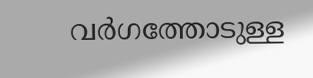വര്‍ഗത്തോടുള്ള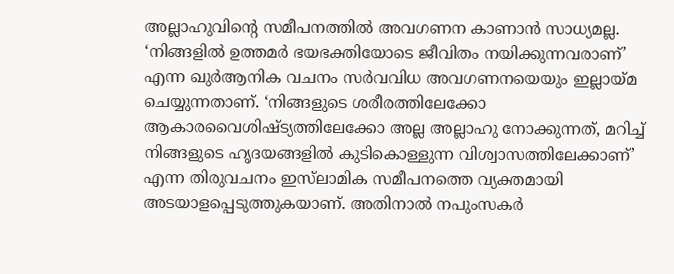അല്ലാഹുവിന്റെ സമീപനത്തില്‍ അവഗണന കാണാന്‍ സാധ്യമല്ല. ‘നിങ്ങളില്‍ ഉത്തമര്‍ ഭയഭക്തിയോടെ ജീവിതം നയിക്കുന്നവരാണ്’ എന്ന ഖുര്‍ആനിക വചനം സര്‍വവിധ അവഗണനയെയും ഇല്ലായ്മ ചെയ്യുന്നതാണ്. ‘നിങ്ങളുടെ ശരീരത്തിലേക്കോ ആകാരവൈശിഷ്ട്യത്തിലേക്കോ അല്ല അല്ലാഹു നോക്കുന്നത്, മറിച്ച് നിങ്ങളുടെ ഹൃദയങ്ങളില്‍ കുടികൊള്ളുന്ന വിശ്വാസത്തിലേക്കാണ്’ എന്ന തിരുവചനം ഇസ്‌ലാമിക സമീപനത്തെ വ്യക്തമായി അടയാളപ്പെടുത്തുകയാണ്. അതിനാല്‍ നപുംസകര്‍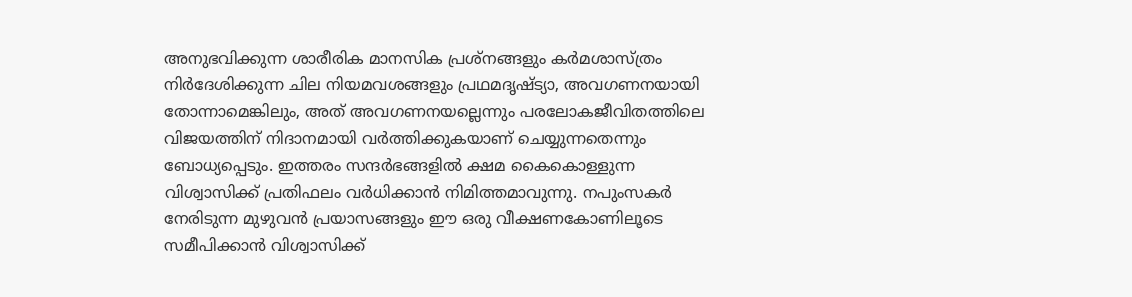അനുഭവിക്കുന്ന ശാരീരിക മാനസിക പ്രശ്‌നങ്ങളും കര്‍മശാസ്ത്രം നിര്‍ദേശിക്കുന്ന ചില നിയമവശങ്ങളും പ്രഥമദൃഷ്ട്യാ, അവഗണനയായി തോന്നാമെങ്കിലും, അത് അവഗണനയല്ലെന്നും പരലോകജീവിതത്തിലെ വിജയത്തിന് നിദാനമായി വര്‍ത്തിക്കുകയാണ് ചെയ്യുന്നതെന്നും ബോധ്യപ്പെടും. ഇത്തരം സന്ദര്‍ഭങ്ങളില്‍ ക്ഷമ കൈകൊള്ളുന്ന വിശ്വാസിക്ക് പ്രതിഫലം വര്‍ധിക്കാന്‍ നിമിത്തമാവുന്നു. നപുംസകര്‍ നേരിടുന്ന മുഴുവന്‍ പ്രയാസങ്ങളും ഈ ഒരു വീക്ഷണകോണിലൂടെ സമീപിക്കാന്‍ വിശ്വാസിക്ക്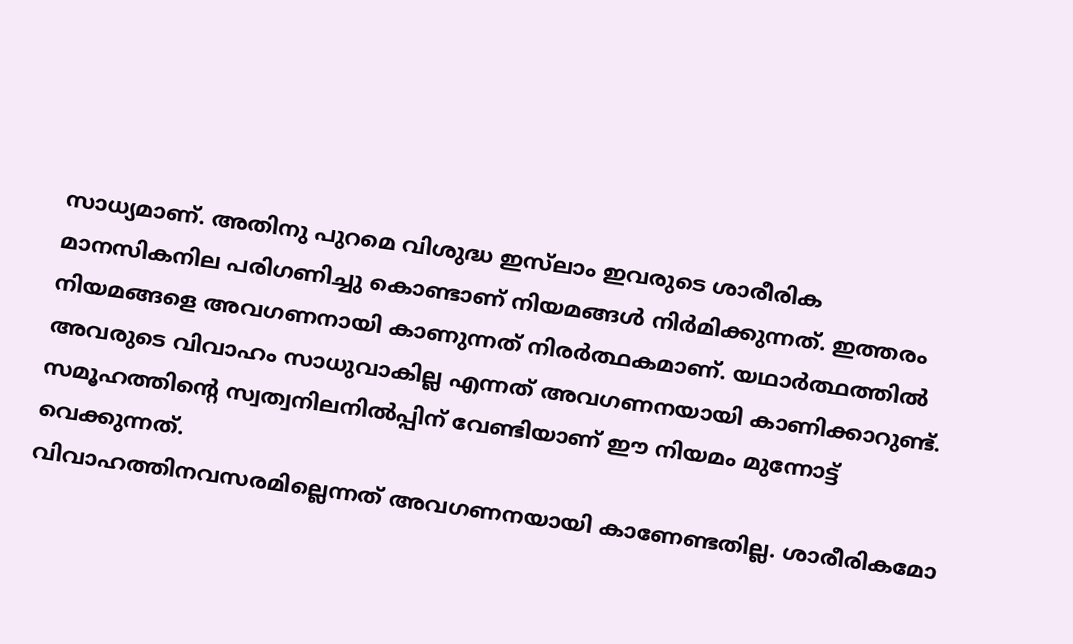സാധ്യമാണ്. അതിനു പുറമെ വിശുദ്ധ ഇസ്‌ലാം ഇവരുടെ ശാരീരിക മാനസികനില പരിഗണിച്ചു കൊണ്ടാണ് നിയമങ്ങള്‍ നിര്‍മിക്കുന്നത്. ഇത്തരം നിയമങ്ങളെ അവഗണനായി കാണുന്നത് നിരര്‍ത്ഥകമാണ്. യഥാര്‍ത്ഥത്തില്‍ അവരുടെ വിവാഹം സാധുവാകില്ല എന്നത് അവഗണനയായി കാണിക്കാറുണ്ട്. സമൂഹത്തിന്റെ സ്വത്വനിലനില്‍പ്പിന് വേണ്ടിയാണ് ഈ നിയമം മുന്നോട്ട് വെക്കുന്നത്.
വിവാഹത്തിനവസരമില്ലെന്നത് അവഗണനയായി കാണേണ്ടതില്ല. ശാരീരികമോ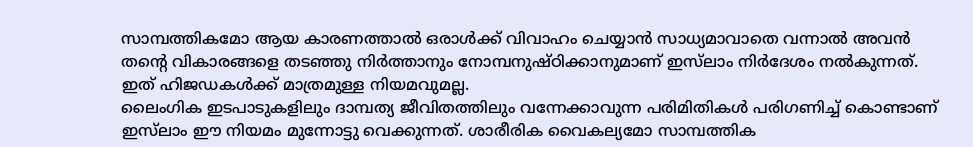സാമ്പത്തികമോ ആയ കാരണത്താല്‍ ഒരാള്‍ക്ക് വിവാഹം ചെയ്യാന്‍ സാധ്യമാവാതെ വന്നാല്‍ അവന്‍ തന്റെ വികാരങ്ങളെ തടഞ്ഞു നിര്‍ത്താനും നോമ്പനുഷ്ഠിക്കാനുമാണ് ഇസ്‌ലാം നിര്‍ദേശം നല്‍കുന്നത്. ഇത് ഹിജഡകള്‍ക്ക് മാത്രമുള്ള നിയമവുമല്ല.
ലൈംഗിക ഇടപാടുകളിലും ദാമ്പത്യ ജീവിതത്തിലും വന്നേക്കാവുന്ന പരിമിതികള്‍ പരിഗണിച്ച് കൊണ്ടാണ് ഇസ്‌ലാം ഈ നിയമം മുന്നോട്ടു വെക്കുന്നത്. ശാരീരിക വൈകല്യമോ സാമ്പത്തിക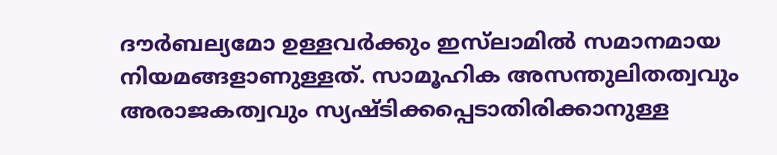ദൗര്‍ബല്യമോ ഉള്ളവര്‍ക്കും ഇസ്‌ലാമില്‍ സമാനമായ നിയമങ്ങളാണുള്ളത്. സാമൂഹിക അസന്തുലിതത്വവും അരാജകത്വവും സ്യഷ്ടിക്കപ്പെടാതിരിക്കാനുള്ള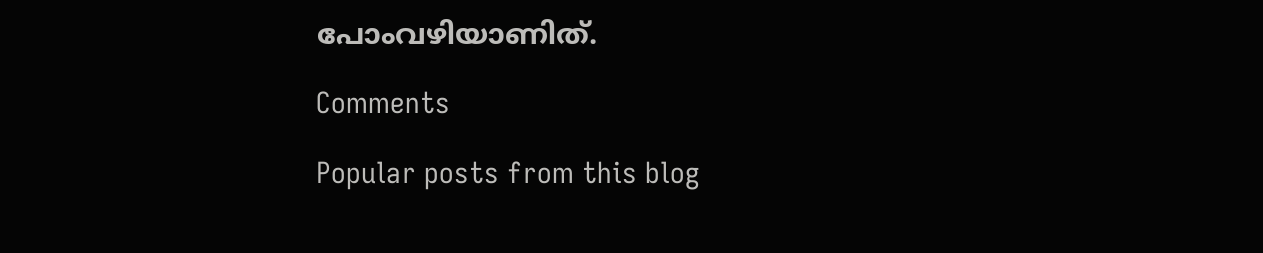പോംവഴിയാണിത്.

Comments

Popular posts from this blog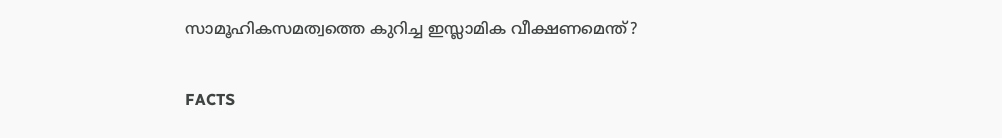സാമൂഹികസമത്വത്തെ കുറിച്ച ഇസ്ലാമിക വീക്ഷണമെന്ത്?

FACTS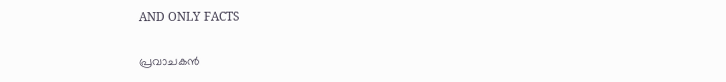AND ONLY FACTS

പ്രവാചകൻ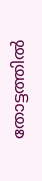തോട്ടത്തിൽ